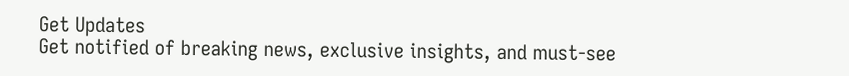Get Updates
Get notified of breaking news, exclusive insights, and must-see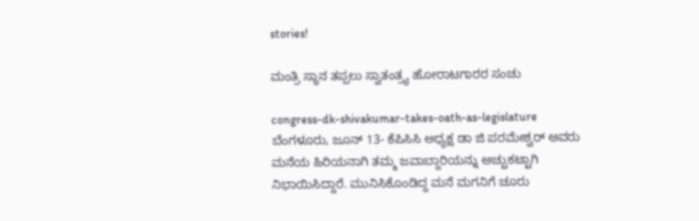stories!

ಮಂತ್ರಿ ಸ್ಥಾನ ತಪ್ಪಲು ಸ್ವಾತಂತ್ರ್ಯ ಹೋರಾಟಗಾರರ ಸಂಚು

congress-dk-shivakumar-takes-oath-as-legislature
ಬೆಂಗಳೂರು, ಜೂನ್ 13- ಕೆಪಿಸಿಸಿ ಅಧ್ಯಕ್ಷ ಡಾ ಜಿ ಪರಮೇಶ್ವರ್ ಅವರು ಮನೆಯ ಹಿರಿಯನಾಗಿ ತಮ್ಮ ಜವಾಬ್ದಾರಿಯನ್ನು ಅಚ್ಚುಕಟ್ಟಾಗಿ ನಿಭಾಯಿಸಿದ್ದಾರೆ. ಮುನಿಸಿಕೊಂಡಿದ್ದ ಮನೆ ಮಗನಿಗೆ ಚೂರು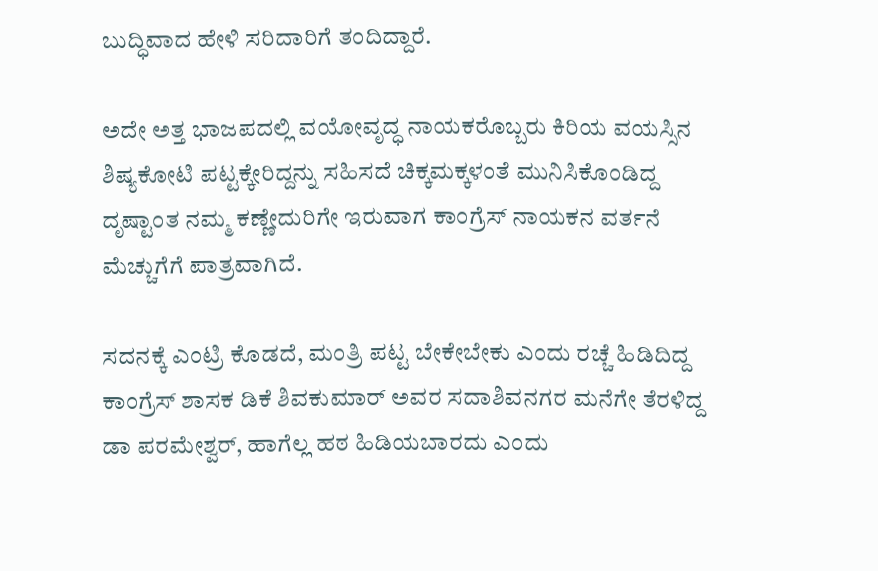ಬುದ್ಧಿವಾದ ಹೇಳಿ ಸರಿದಾರಿಗೆ ತಂದಿದ್ದಾರೆ.

ಅದೇ ಅತ್ತ ಭಾಜಪದಲ್ಲಿ ವಯೋವೃದ್ಧ ನಾಯಕರೊಬ್ಬರು ಕಿರಿಯ ವಯಸ್ಸಿನ ಶಿಷ್ಯಕೋಟಿ ಪಟ್ಟಕ್ಕೇರಿದ್ದನ್ನು ಸಹಿಸದೆ ಚಿಕ್ಕಮಕ್ಕಳಂತೆ ಮುನಿಸಿಕೊಂಡಿದ್ದ ದೃಷ್ಟಾಂತ ನಮ್ಮ ಕಣ್ಣೇದುರಿಗೇ ಇರುವಾಗ ಕಾಂಗ್ರೆಸ್ ನಾಯಕನ ವರ್ತನೆ ಮೆಚ್ಚುಗೆಗೆ ಪಾತ್ರವಾಗಿದೆ.

ಸದನಕ್ಕೆ ಎಂಟ್ರಿ ಕೊಡದೆ, ಮಂತ್ರಿ ಪಟ್ಟ ಬೇಕೇಬೇಕು ಎಂದು ರಚ್ಚೆ ಹಿಡಿದಿದ್ದ ಕಾಂಗ್ರೆಸ್ ಶಾಸಕ ಡಿಕೆ ಶಿವಕುಮಾರ್ ಅವರ ಸದಾಶಿವನಗರ ಮನೆಗೇ ತೆರಳಿದ್ದ ಡಾ ಪರಮೇಶ್ವರ್, ಹಾಗೆಲ್ಲ ಹಠ ಹಿಡಿಯಬಾರದು ಎಂದು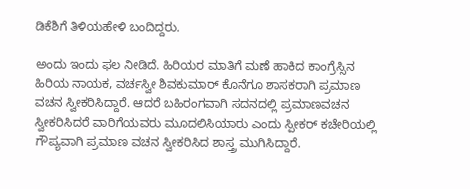ಡಿಕೆಶಿಗೆ ತಿಳಿಯಹೇಳಿ ಬಂದಿದ್ದರು.

ಅಂದು ಇಂದು ಫಲ ನೀಡಿದೆ. ಹಿರಿಯರ ಮಾತಿಗೆ ಮಣೆ ಹಾಕಿದ ಕಾಂಗ್ರೆಸ್ಸಿನ ಹಿರಿಯ ನಾಯಕ, ವರ್ಚಸ್ವೀ ಶಿವಕುಮಾರ್ ಕೊನೆಗೂ ಶಾಸಕರಾಗಿ ಪ್ರಮಾಣ ವಚನ ಸ್ವೀಕರಿಸಿದ್ದಾರೆ. ಆದರೆ ಬಹಿರಂಗವಾಗಿ ಸದನದಲ್ಲಿ ಪ್ರಮಾಣವಚನ ಸ್ವೀಕರಿಸಿದರೆ ವಾರಿಗೆಯವರು ಮೂದಲಿಸಿಯಾರು ಎಂದು ಸ್ಪೀಕರ್ ಕಚೇರಿಯಲ್ಲಿ ಗೌಪ್ಯವಾಗಿ ಪ್ರಮಾಣ ವಚನ ಸ್ವೀಕರಿಸಿದ ಶಾಸ್ತ್ರ ಮುಗಿಸಿದ್ದಾರೆ.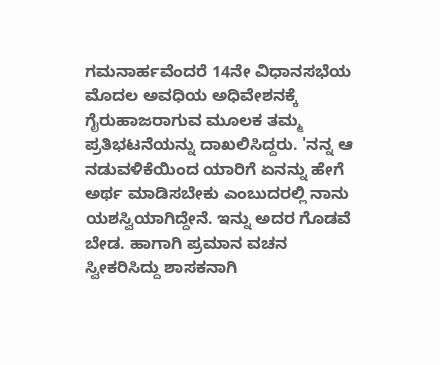ಗಮನಾರ್ಹವೆಂದರೆ 14ನೇ ವಿಧಾನಸಭೆಯ ಮೊದಲ ಅವಧಿಯ ಅಧಿವೇಶನಕ್ಕೆ ಗೈರುಹಾಜರಾಗುವ ಮೂಲಕ ತಮ್ಮ ಪ್ರತಿಭಟನೆಯನ್ನು ದಾಖಲಿಸಿದ್ದರು. 'ನನ್ನ ಆ ನಡುವಳಿಕೆಯಿಂದ ಯಾರಿಗೆ ಏನನ್ನು ಹೇಗೆ ಅರ್ಥ ಮಾಡಿಸಬೇಕು ಎಂಬುದರಲ್ಲಿ ನಾನು ಯಶಸ್ವಿಯಾಗಿದ್ದೇನೆ. ಇನ್ನು ಅದರ ಗೊಡವೆ ಬೇಡ. ಹಾಗಾಗಿ ಪ್ರಮಾನ ವಚನ ಸ್ವೀಕರಿಸಿದ್ದು ಶಾಸಕನಾಗಿ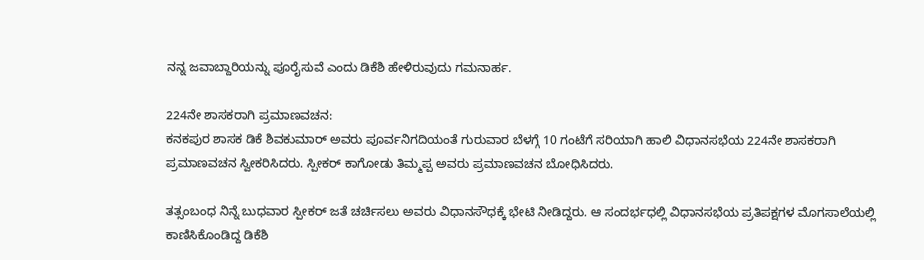ನನ್ನ ಜವಾಬ್ದಾರಿಯನ್ನು ಪೂರೈಸುವೆ ಎಂದು ಡಿಕೆಶಿ ಹೇಳಿರುವುದು ಗಮನಾರ್ಹ.

224ನೇ ಶಾಸಕರಾಗಿ ಪ್ರಮಾಣವಚನ:
ಕನಕಪುರ ಶಾಸಕ ಡಿಕೆ ಶಿವಕುಮಾರ್ ಅವರು ಪೂರ್ವನಿಗದಿಯಂತೆ ಗುರುವಾರ ಬೆಳಗ್ಗೆ 10 ಗಂಟೆಗೆ ಸರಿಯಾಗಿ ಹಾಲಿ ವಿಧಾನಸಭೆಯ 224ನೇ ಶಾಸಕರಾಗಿ ಪ್ರಮಾಣವಚನ ಸ್ವೀಕರಿಸಿದರು. ಸ್ಪೀಕರ್ ಕಾಗೋಡು ತಿಮ್ಮಪ್ಪ ಅವರು ಪ್ರಮಾಣವಚನ ಬೋಧಿಸಿದರು.

ತತ್ಸಂಬಂಧ ನಿನ್ನೆ ಬುಧವಾರ ಸ್ಪೀಕರ್ ಜತೆ ಚರ್ಚಿಸಲು ಅವರು ವಿಧಾನಸೌಧಕ್ಕೆ ಭೇಟಿ ನೀಡಿದ್ದರು. ಆ ಸಂದರ್ಭಧಲ್ಲಿ ವಿಧಾನಸಭೆಯ ಪ್ರತಿಪಕ್ಷಗಳ ಮೊಗಸಾಲೆಯಲ್ಲಿ ಕಾಣಿಸಿಕೊಂಡಿದ್ದ ಡಿಕೆಶಿ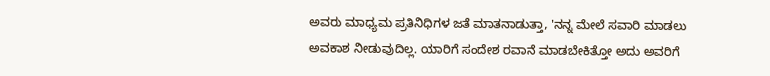ಅವರು ಮಾಧ್ಯಮ ಪ್ರತಿನಿಧಿಗಳ ಜತೆ ಮಾತನಾಡುತ್ತಾ, 'ನನ್ನ ಮೇಲೆ ಸವಾರಿ ಮಾಡಲು ಅವಕಾಶ ನೀಡುವುದಿಲ್ಲ. ಯಾರಿಗೆ ಸಂದೇಶ ರವಾನೆ ಮಾಡಬೇಕಿತ್ತೋ ಅದು ಅವರಿಗೆ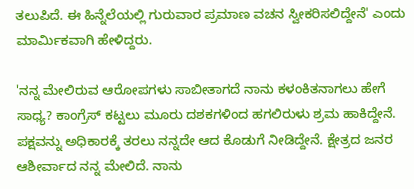ತಲುಪಿದೆ. ಈ ಹಿನ್ನೆಲೆಯಲ್ಲಿ ಗುರುವಾರ ಪ್ರಮಾಣ ವಚನ ಸ್ವೀಕರಿಸಲಿದ್ದೇನೆ' ಎಂದು ಮಾರ್ಮಿಕವಾಗಿ ಹೇಳಿದ್ದರು.

'ನನ್ನ ಮೇಲಿರುವ ಆರೋಪಗಳು ಸಾಬೀತಾಗದೆ ನಾನು ಕಳಂಕಿತನಾಗಲು ಹೇಗೆ ಸಾಧ್ಯ? ಕಾಂಗ್ರೆಸ್ ಕಟ್ಟಲು ಮೂರು ದಶಕಗಳಿಂದ ಹಗಲಿರುಳು ಶ್ರಮ ಹಾಕಿದ್ದೇನೆ. ಪಕ್ಷವನ್ನು ಅಧಿಕಾರಕ್ಕೆ ತರಲು ನನ್ನದೇ ಆದ ಕೊಡುಗೆ ನೀಡಿದ್ದೇನೆ. ಕ್ಷೇತ್ರದ ಜನರ ಆಶೀರ್ವಾದ ನನ್ನ ಮೇಲಿದೆ. ನಾನು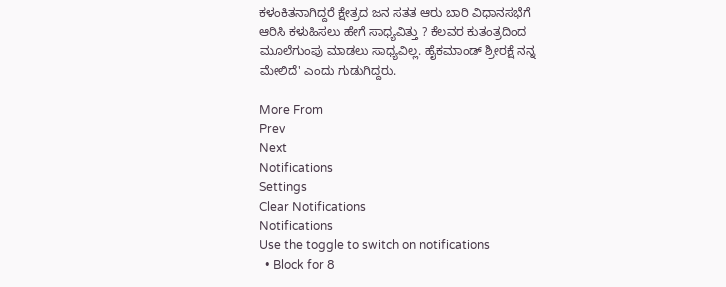ಕಳಂಕಿತನಾಗಿದ್ದರೆ ಕ್ಷೇತ್ರದ ಜನ ಸತತ ಆರು ಬಾರಿ ವಿಧಾನಸಭೆಗೆ ಆರಿಸಿ ಕಳುಹಿಸಲು ಹೇಗೆ ಸಾಧ್ಯವಿತ್ತು ? ಕೆಲವರ ಕುತಂತ್ರದಿಂದ ಮೂಲೆಗುಂಪು ಮಾಡಲು ಸಾಧ್ಯವಿಲ್ಲ. ಹೈಕಮಾಂಡ್ ಶ್ರೀರಕ್ಷೆ ನನ್ನ ಮೇಲಿದೆ' ಎಂದು ಗುಡುಗಿದ್ದರು.

More From
Prev
Next
Notifications
Settings
Clear Notifications
Notifications
Use the toggle to switch on notifications
  • Block for 8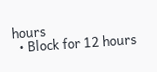hours
  • Block for 12 hours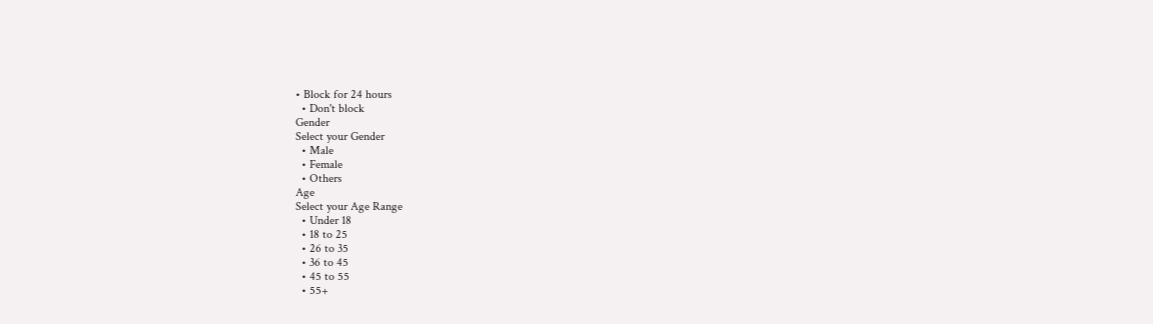• Block for 24 hours
  • Don't block
Gender
Select your Gender
  • Male
  • Female
  • Others
Age
Select your Age Range
  • Under 18
  • 18 to 25
  • 26 to 35
  • 36 to 45
  • 45 to 55
  • 55+